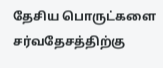தேசிய பொருட்களை சர்வதேசத்திற்கு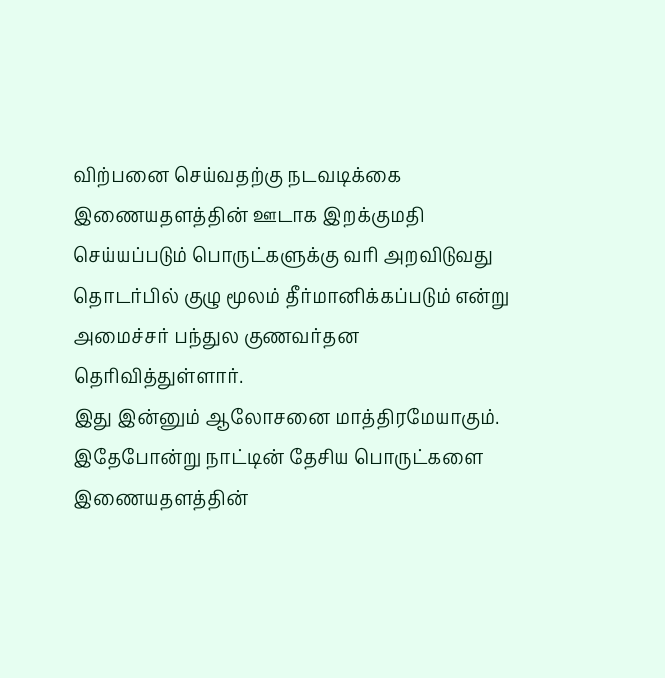விற்பனை செய்வதற்கு நடவடிக்கை
இணையதளத்தின் ஊடாக இறக்குமதி செய்யப்படும் பொருட்களுக்கு வரி அறவிடுவது தொடர்பில் குழு மூலம் தீர்மானிக்கப்படும் என்று அமைச்சர் பந்துல குணவர்தன தெரிவித்துள்ளார்.
இது இன்னும் ஆலோசனை மாத்திரமேயாகும். இதேபோன்று நாட்டின் தேசிய பொருட்களை இணையதளத்தின்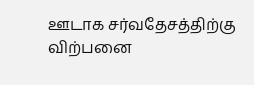ஊடாக சர்வதேசத்திற்கு விற்பனை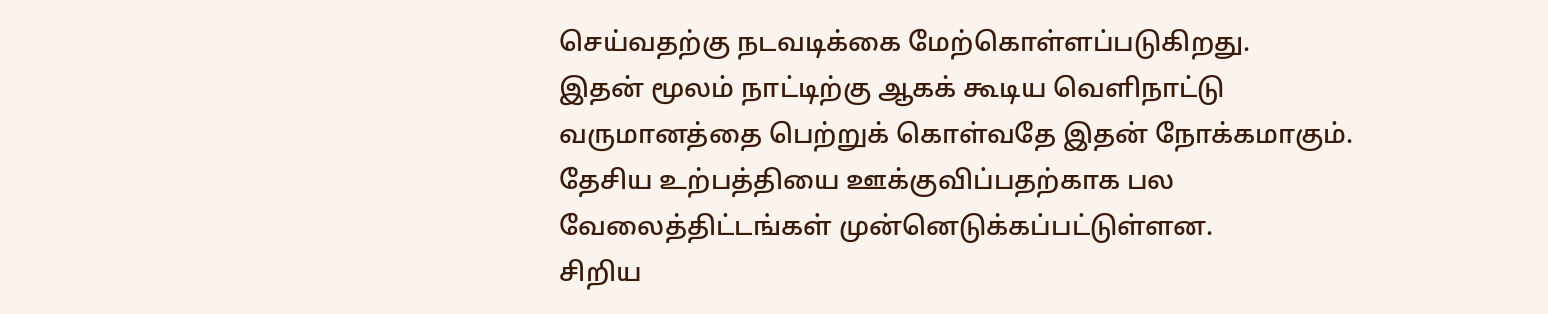செய்வதற்கு நடவடிக்கை மேற்கொள்ளப்படுகிறது.
இதன் மூலம் நாட்டிற்கு ஆகக் கூடிய வெளிநாட்டு வருமானத்தை பெற்றுக் கொள்வதே இதன் நோக்கமாகும்.
தேசிய உற்பத்தியை ஊக்குவிப்பதற்காக பல வேலைத்திட்டங்கள் முன்னெடுக்கப்பட்டுள்ளன.
சிறிய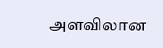அளவிலான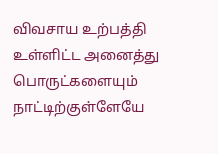விவசாய உற்பத்தி உள்ளிட்ட அனைத்து பொருட்களையும் நாட்டிற்குள்ளேயே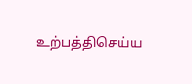உற்பத்திசெய்ய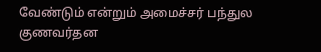வேண்டும் என்றும் அமைச்சர் பந்துல குணவர்தன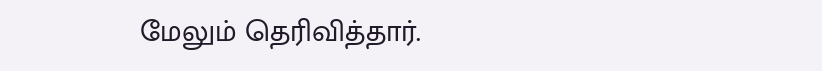மேலும் தெரிவித்தார்.